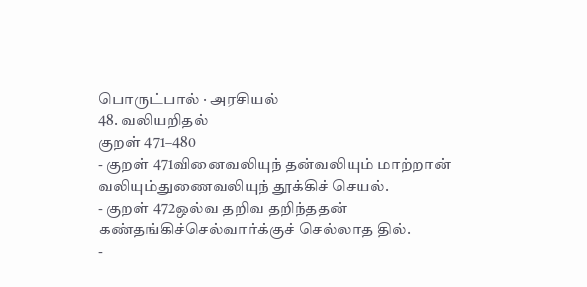பொருட்பால் · அரசியல்
48. வலியறிதல்
குறள் 471–480
- குறள் 471வினைவலியுந் தன்வலியும் மாற்றான் வலியும்துணைவலியுந் தூக்கிச் செயல்.
- குறள் 472ஒல்வ தறிவ தறிந்ததன் கண்தங்கிச்செல்வார்க்குச் செல்லாத தில்.
-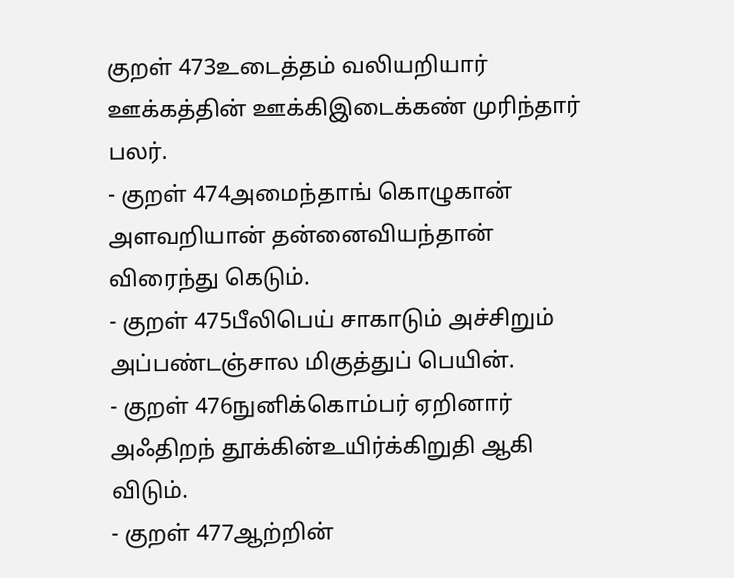குறள் 473உடைத்தம் வலியறியார் ஊக்கத்தின் ஊக்கிஇடைக்கண் முரிந்தார் பலர்.
- குறள் 474அமைந்தாங் கொழுகான் அளவறியான் தன்னைவியந்தான் விரைந்து கெடும்.
- குறள் 475பீலிபெய் சாகாடும் அச்சிறும் அப்பண்டஞ்சால மிகுத்துப் பெயின்.
- குறள் 476நுனிக்கொம்பர் ஏறினார் அஃதிறந் தூக்கின்உயிர்க்கிறுதி ஆகி விடும்.
- குறள் 477ஆற்றின்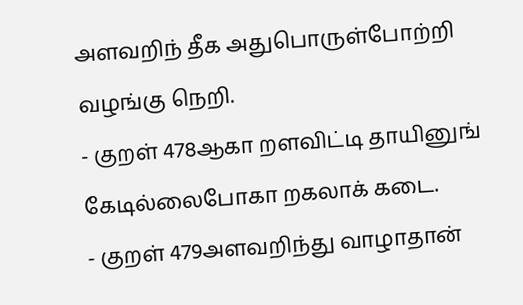அளவறிந் தீக அதுபொருள்போற்றி வழங்கு நெறி.
- குறள் 478ஆகா றளவிட்டி தாயினுங் கேடில்லைபோகா றகலாக் கடை.
- குறள் 479அளவறிந்து வாழாதான்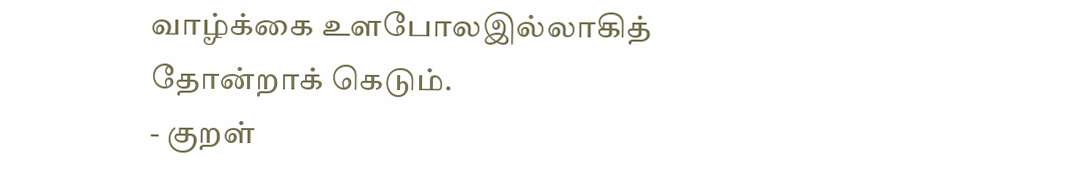வாழ்க்கை உளபோலஇல்லாகித் தோன்றாக் கெடும்.
- குறள்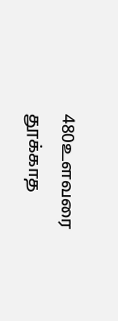480உளவரை தூக்காத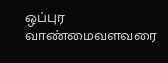ஒப்புர வாண்மைவளவரை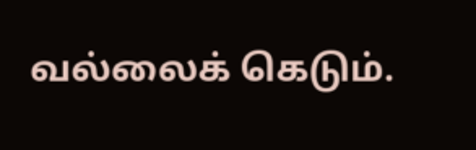வல்லைக் கெடும்.